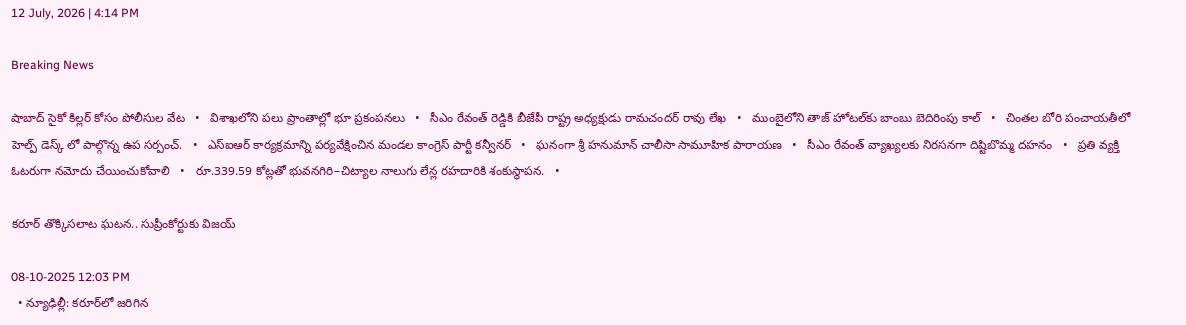12 July, 2026 | 4:14 PM

Breaking News

షాబాద్ సైకో కిల్లర్ కోసం పోలీసుల వేట   •   విశాఖలోని పలు ప్రాంతాల్లో భూ ప్రకంపనలు   •   సీఎం రేవంత్ రెడ్డికి బీజేపీ రాష్ట్ర అధ్యక్షుడు రామచందర్ రావు లేఖ   •   ముంబైలోని తాజ్ హోటల్‌కు బాంబు బెదిరింపు కాల్   •   చింతల బోరి పంచాయతీలో హెల్ప్ డెస్క్ లో పాల్గొన్న ఉప సర్పంచ్.   •   ఎస్ఐఆర్ కార్యక్రమాన్ని పర్యవేక్షించిన మండల కాంగ్రెస్ పార్టీ కన్వీనర్   •   ఘనంగా శ్రీ హనుమాన్ చాలీసా సామూహిక పారాయణ   •   సీఎం రేవంత్ వ్యాఖ్యలకు నిరసనగా దిష్టిబొమ్మ దహనం   •   ప్రతి వ్యక్తి ఓటరుగా నమోదు చేయించుకోవాలి   •   రూ.339.59 కోట్లతో భువనగిరి–చిట్యాల నాలుగు లేన్ల రహదారికి శంకుస్థాపన.   •

కరూర్ తొక్కిసలాట ఘటన.. సుప్రీంకోర్టుకు విజయ్

08-10-2025 12:03 PM
  • న్యూఢిల్లీ: కరూర్‌లో జరిగిన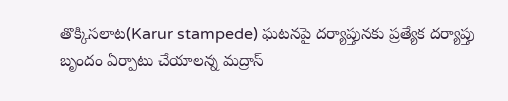తొక్కిసలాట(Karur stampede) ఘటనపై దర్యాప్తునకు ప్రత్యేక దర్యాప్తు బృందం ఏర్పాటు చేయాలన్న మద్రాస్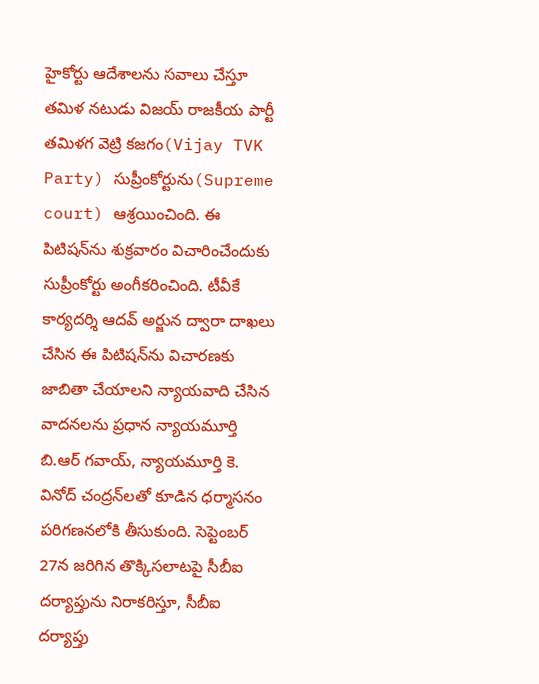హైకోర్టు ఆదేశాలను సవాలు చేస్తూ తమిళ నటుడు విజయ్ రాజకీయ పార్టీ తమిళగ వెట్రి కజగం(Vijay TVK Party) సుప్రీంకోర్టును(Supreme court) ఆశ్రయించింది. ఈ పిటిషన్‌ను శుక్రవారం విచారించేందుకు సుప్రీంకోర్టు అంగీకరించింది. టీవీకే కార్యదర్శి ఆదవ్ అర్జున ద్వారా దాఖలు చేసిన ఈ పిటిషన్‌ను విచారణకు జాబితా చేయాలని న్యాయవాది చేసిన వాదనలను ప్రధాన న్యాయమూర్తి బి.ఆర్ గవాయ్, న్యాయమూర్తి కె. వినోద్ చంద్రన్‌లతో కూడిన ధర్మాసనం పరిగణనలోకి తీసుకుంది. సెప్టెంబర్ 27న జరిగిన తొక్కిసలాటపై సీబీఐ దర్యాప్తును నిరాకరిస్తూ, సీబీఐ దర్యాప్తు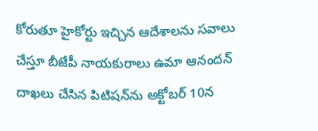కోరుతూ హైకోర్టు ఇచ్చిన ఆదేశాలను సవాలు చేస్తూ బీజేపీ నాయకురాలు ఉమా ఆనందన్ దాఖలు చేసిన పిటిషన్‌ను అక్టోబర్ 10న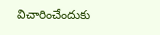విచారించేందుకు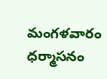మంగళవారం ధర్మాసనం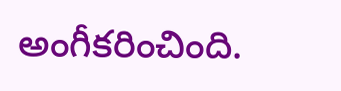అంగీకరించింది.